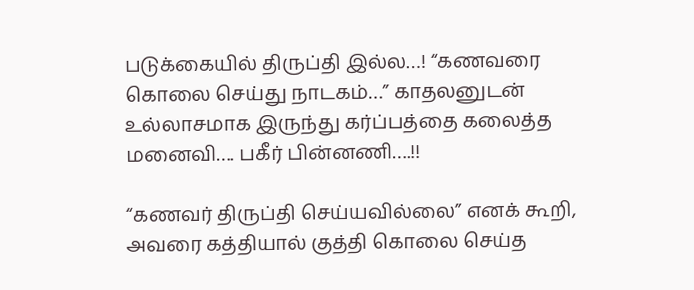படுக்கையில் திருப்தி இல்ல…! “கணவரை கொலை செய்து நாடகம்…” காதலனுடன் உல்லாசமாக இருந்து கர்ப்பத்தை கலைத்த மனைவி…. பகீர் பின்னணி….!!

“கணவர் திருப்தி செய்யவில்லை” எனக் கூறி, அவரை கத்தியால் குத்தி கொலை செய்த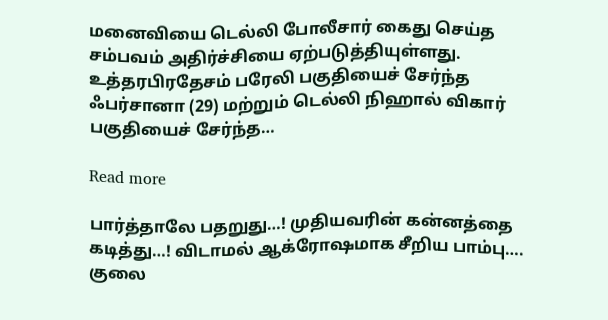மனைவியை டெல்லி போலீசார் கைது செய்த சம்பவம் அதிர்ச்சியை ஏற்படுத்தியுள்ளது. உத்தரபிரதேசம் பரேலி பகுதியைச் சேர்ந்த ஃபர்சானா (29) மற்றும் டெல்லி நிஹால் விகார் பகுதியைச் சேர்ந்த…

Read more

பார்த்தாலே பதறுது…! முதியவரின் கன்னத்தை கடித்து…! விடாமல் ஆக்ரோஷமாக சீறிய பாம்பு…. குலை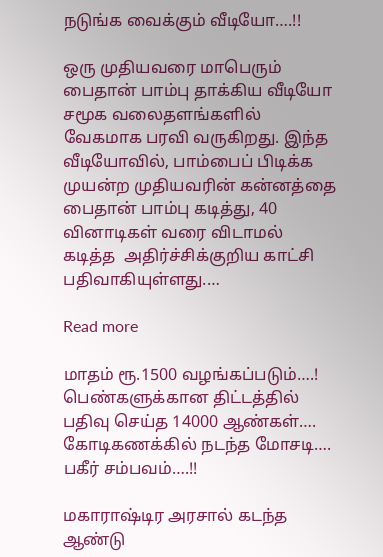நடுங்க வைக்கும் வீடியோ….!!

ஒரு முதியவரை மாபெரும் பைதான் பாம்பு தாக்கிய வீடியோ சமூக வலைதளங்களில் வேகமாக பரவி வருகிறது. இந்த வீடியோவில், பாம்பைப் பிடிக்க முயன்ற முதியவரின் கன்னத்தை பைதான் பாம்பு கடித்து, 40 வினாடிகள் வரை விடாமல் கடித்த  அதிர்ச்சிக்குறிய காட்சி பதிவாகியுள்ளது.…

Read more

மாதம் ரூ.1500 வழங்கப்படும்….! பெண்களுக்கான திட்டத்தில் பதிவு செய்த 14000 ஆண்கள்…. கோடிகணக்கில் நடந்த மோசடி…. பகீர் சம்பவம்….!!

மகாராஷ்டிர அரசால் கடந்த ஆண்டு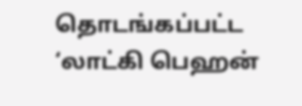தொடங்கப்பட்ட ‘லாட்கி பெஹன்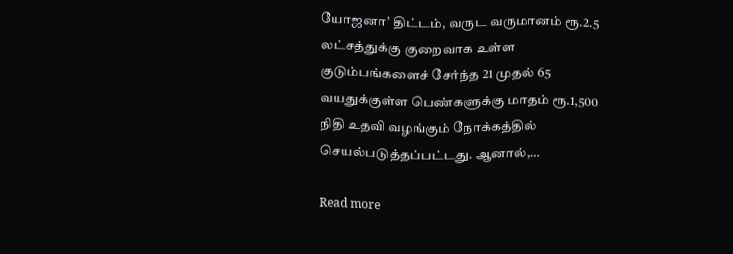யோஜனா’ திட்டம், வருட வருமானம் ரூ.2.5 லட்சத்துக்கு குறைவாக உள்ள குடும்பங்களைச் சேர்ந்த 21 முதல் 65 வயதுக்குள்ள பெண்களுக்கு மாதம் ரூ.1,500 நிதி உதவி வழங்கும் நோக்கத்தில் செயல்படுத்தப்பட்டது. ஆனால்,…

Read more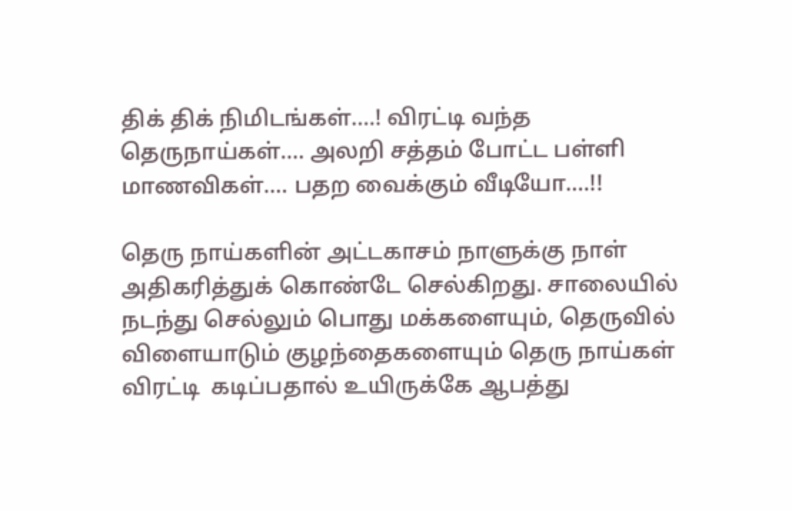திக் திக் நிமிடங்கள்….! விரட்டி வந்த தெருநாய்கள்…. அலறி சத்தம் போட்ட பள்ளி மாணவிகள்…. பதற வைக்கும் வீடியோ….!!

தெரு நாய்களின் அட்டகாசம் நாளுக்கு நாள் அதிகரித்துக் கொண்டே செல்கிறது. சாலையில் நடந்து செல்லும் பொது மக்களையும், தெருவில் விளையாடும் குழந்தைகளையும் தெரு நாய்கள் விரட்டி  கடிப்பதால் உயிருக்கே ஆபத்து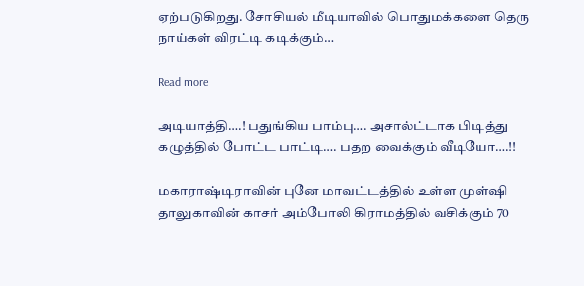ஏற்படுகிறது. சோசியல் மீடியாவில் பொதுமக்களை தெரு நாய்கள் விரட்டி கடிக்கும்…

Read more

அடியாத்தி….! பதுங்கிய பாம்பு…. அசால்ட்டாக பிடித்து கழுத்தில் போட்ட பாட்டி…. பதற வைக்கும் வீடியோ….!!

மகாராஷ்டிராவின் புனே மாவட்டத்தில் உள்ள முள்ஷி தாலுகாவின் காசர் அம்போலி கிராமத்தில் வசிக்கும் 70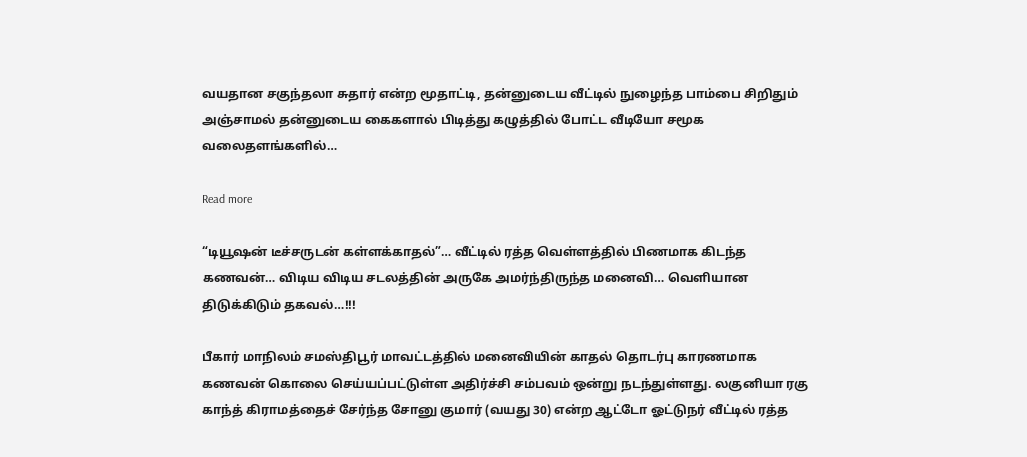வயதான சகுந்தலா சுதார் என்ற மூதாட்டி, தன்னுடைய வீட்டில் நுழைந்த பாம்பை சிறிதும் அஞ்சாமல் தன்னுடைய கைகளால் பிடித்து கழுத்தில் போட்ட வீடியோ சமூக வலைதளங்களில்…

Read more

“டியூஷன் டீச்சருடன் கள்ளக்காதல்”… வீட்டில் ரத்த வெள்ளத்தில் பிணமாக கிடந்த கணவன்… விடிய விடிய சடலத்தின் அருகே அமர்ந்திருந்த மனைவி… வெளியான திடுக்கிடும் தகவல்…!!!

பீகார் மாநிலம் சமஸ்திபூர் மாவட்டத்தில் மனைவியின் காதல் தொடர்பு காரணமாக கணவன் கொலை செய்யப்பட்டுள்ள அதிர்ச்சி சம்பவம் ஒன்று நடந்துள்ளது. லகுனியா ரகு காந்த் கிராமத்தைச் சேர்ந்த சோனு குமார் (வயது 30) என்ற ஆட்டோ ஓட்டுநர் வீட்டில் ரத்த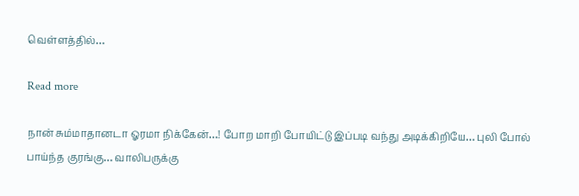வெள்ளத்தில்…

Read more

நான் சும்மாதானடா ஓரமா நிக்கேன்…! போற மாறி போயிட்டு இப்படி வந்து அடிக்கிறியே… புலி போல் பாய்ந்த குரங்கு… வாலிபருக்கு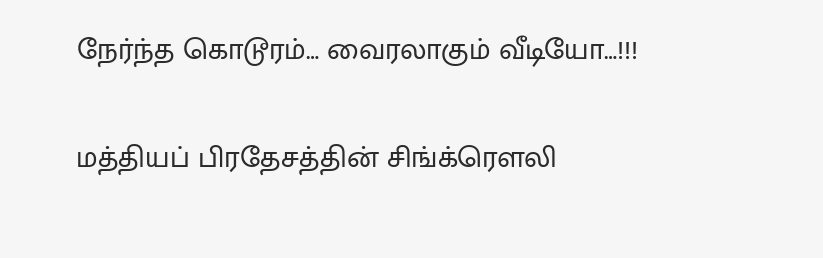நேர்ந்த கொடூரம்… வைரலாகும் வீடியோ…!!!

மத்தியப் பிரதேசத்தின் சிங்க்ரௌலி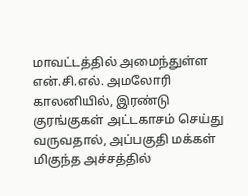மாவட்டத்தில் அமைந்துள்ள என்.சி.எல். அமலோரி காலனியில், இரண்டு குரங்குகள் அட்டகாசம் செய்து வருவதால், அப்பகுதி மக்கள் மிகுந்த அச்சத்தில்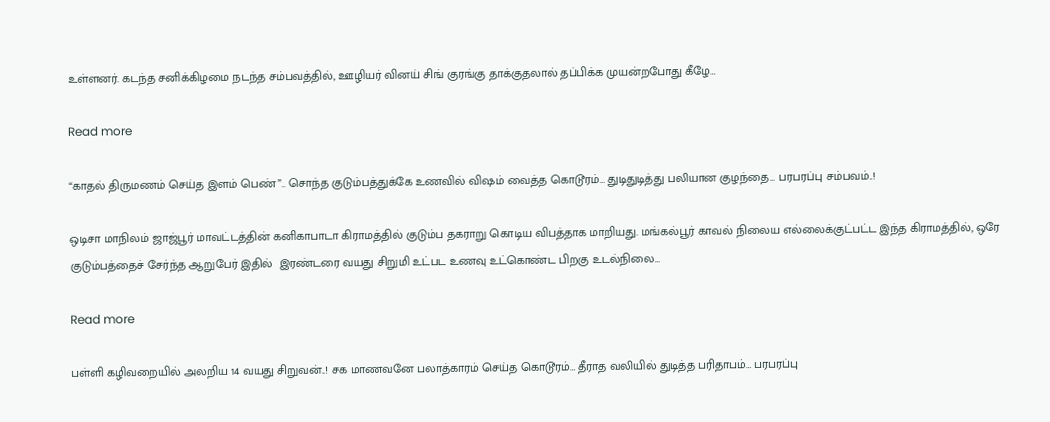உள்ளனர். கடந்த சனிக்கிழமை நடந்த சம்பவத்தில், ஊழியர் வினய் சிங் குரங்கு தாக்குதலால் தப்பிக்க முயன்றபோது கீழே…

Read more

“காதல் திருமணம் செய்த இளம் பெண்”.. சொந்த குடும்பத்துக்கே உணவில் விஷம் வைத்த கொடூரம்… துடிதுடித்து பலியான குழந்தை… பரபரப்பு சம்பவம்..!

ஒடிசா மாநிலம் ஜாஜ்பூர் மாவட்டத்தின் கனிகாபாடா கிராமத்தில் குடும்ப தகராறு கொடிய விபத்தாக மாறியது. மங்கல்பூர் காவல் நிலைய எல்லைக்குட்பட்ட இந்த கிராமத்தில், ஒரே குடும்பத்தைச் சேர்ந்த ஆறுபேர் இதில்  இரண்டரை வயது சிறுமி உட்பட உணவு உட்கொண்ட பிறகு உடல்நிலை…

Read more

பள்ளி கழிவறையில் அலறிய 14 வயது சிறுவன்..! சக மாணவனே பலாத்காரம் செய்த கொடூரம்… தீராத வலியில் துடித்த பரிதாபம்… பரபரப்பு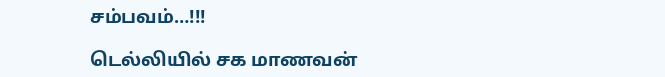சம்பவம்…!!!

டெல்லியில் சக மாணவன்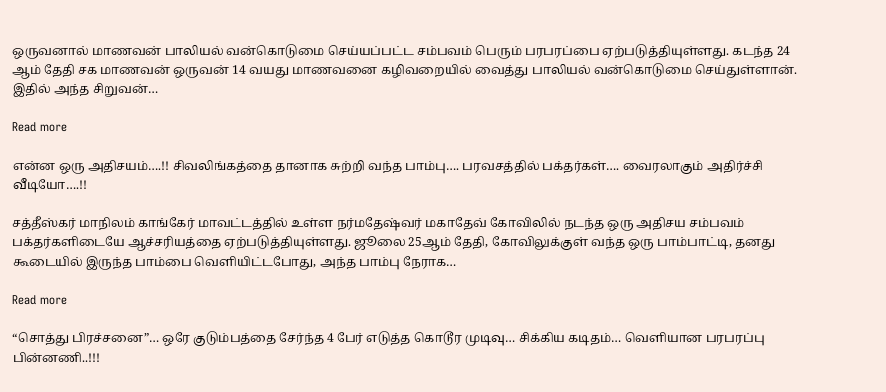ஒருவனால் மாணவன் பாலியல் வன்கொடுமை செய்யப்பட்ட சம்பவம் பெரும் பரபரப்பை ஏற்படுத்தியுள்ளது. கடந்த 24 ஆம் தேதி சக மாணவன் ஒருவன் 14 வயது மாணவனை கழிவறையில் வைத்து பாலியல் வன்கொடுமை செய்துள்ளான். இதில் அந்த சிறுவன்…

Read more

என்ன ஒரு அதிசயம்….!! சிவலிங்கத்தை தானாக சுற்றி வந்த பாம்பு…. பரவசத்தில் பக்தர்கள்…. வைரலாகும் அதிர்ச்சி வீடியோ….!!

சத்தீஸ்கர் மாநிலம் காங்கேர் மாவட்டத்தில் உள்ள நர்மதேஷ்வர் மகாதேவ் கோவிலில் நடந்த ஒரு அதிசய சம்பவம் பக்தர்களிடையே ஆச்சரியத்தை ஏற்படுத்தியுள்ளது. ஜூலை 25ஆம் தேதி, கோவிலுக்குள் வந்த ஒரு பாம்பாட்டி, தனது கூடையில் இருந்த பாம்பை வெளியிட்டபோது, அந்த பாம்பு நேராக…

Read more

“சொத்து பிரச்சனை”… ஒரே குடும்பத்தை சேர்ந்த 4 பேர் எடுத்த கொடூர முடிவு… சிக்கிய கடிதம்… வெளியான பரபரப்பு பின்னணி..!!!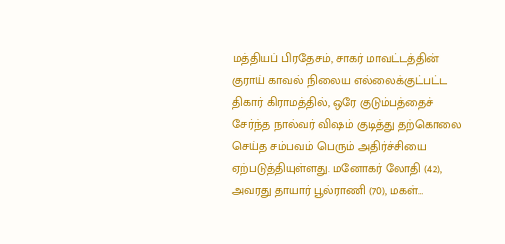மத்தியப் பிரதேசம், சாகர் மாவட்டத்தின் குராய் காவல் நிலைய எல்லைக்குட்பட்ட திகார் கிராமத்தில், ஒரே குடும்பத்தைச் சேர்ந்த நால்வர் விஷம் குடித்து தற்கொலை செய்த சம்பவம் பெரும் அதிர்ச்சியை ஏற்படுத்தியுள்ளது. மனோகர் லோதி (42), அவரது தாயார் பூல்ராணி (70), மகள்…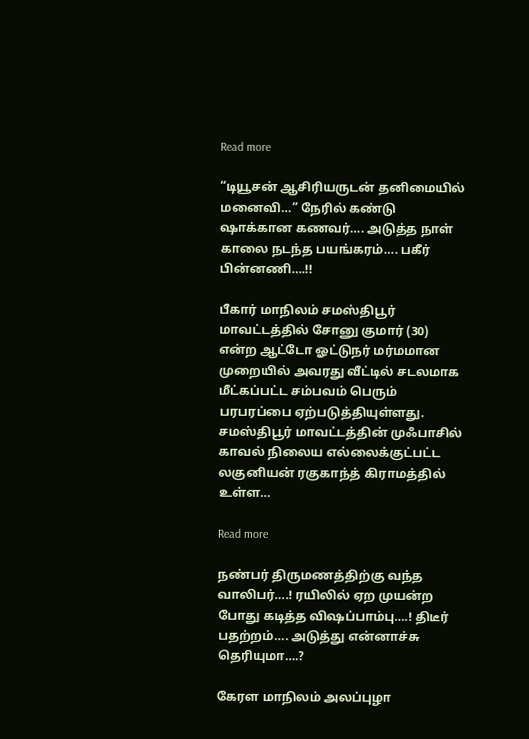Read more

“டியூசன் ஆசிரியருடன் தனிமையில் மனைவி…” நேரில் கண்டு ஷாக்கான கணவர்…. அடுத்த நாள் காலை நடந்த பயங்கரம்…. பகீர் பின்னணி….!!

பீகார் மாநிலம் சமஸ்திபூர் மாவட்டத்தில் சோனு குமார் (30) என்ற ஆட்டோ ஓட்டுநர் மர்மமான முறையில் அவரது வீட்டில் சடலமாக மீட்கப்பட்ட சம்பவம் பெரும் பரபரப்பை ஏற்படுத்தியுள்ளது.  சமஸ்திபூர் மாவட்டத்தின் முஃபாசில் காவல் நிலைய எல்லைக்குட்பட்ட லகுனியன் ரகுகாந்த் கிராமத்தில் உள்ள…

Read more

நண்பர் திருமணத்திற்கு வந்த வாலிபர்….! ரயிலில் ஏற முயன்ற போது கடித்த விஷப்பாம்பு….! திடீர் பதற்றம்…. அடுத்து என்னாச்சு தெரியுமா….?

கேரள மாநிலம் அலப்புழா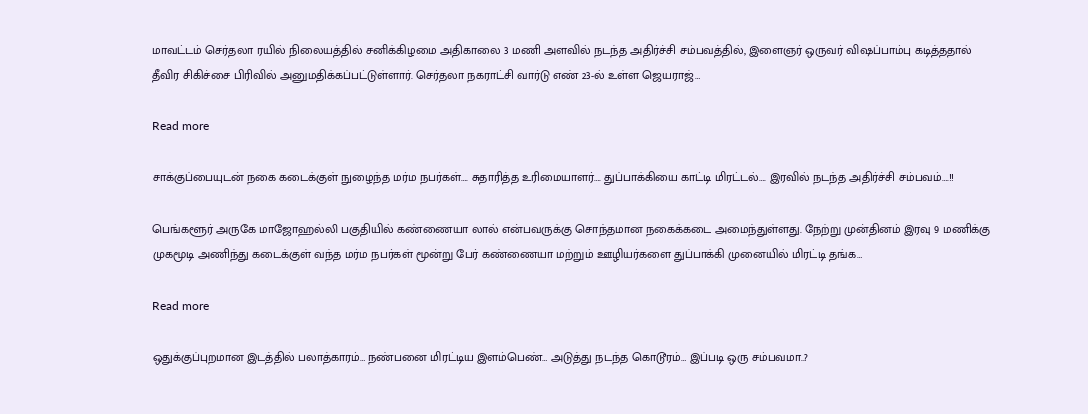மாவட்டம் செர்தலா ரயில் நிலையத்தில் சனிக்கிழமை அதிகாலை 3 மணி அளவில் நடந்த அதிர்ச்சி சம்பவத்தில், இளைஞர் ஒருவர் விஷப்பாம்பு கடித்ததால்  தீவிர சிகிச்சை பிரிவில் அனுமதிக்கப்பட்டுள்ளார். செர்தலா நகராட்சி வார்டு எண் 23-ல் உள்ள ஜெயராஜ்…

Read more

சாக்குப்பையுடன் நகை கடைக்குள் நுழைந்த மர்ம நபர்கள்…. சுதாரித்த உரிமையாளர்…. துப்பாக்கியை காட்டி மிரட்டல்…. இரவில் நடந்த அதிர்ச்சி சம்பவம்….!!

பெங்களூர் அருகே மாஜோஹல்லி பகுதியில் கண்ணையா லால் என்பவருக்கு சொந்தமான நகைக்கடை அமைந்துள்ளது. நேற்று முன்தினம் இரவு 9 மணிக்கு முகமூடி அணிந்து கடைக்குள் வந்த மர்ம நபர்கள் மூன்று பேர் கண்ணையா மற்றும் ஊழியர்களை துப்பாக்கி முனையில் மிரட்டி தங்க…

Read more

ஒதுக்குப்புறமான இடத்தில் பலாத்காரம்… நண்பனை மிரட்டிய இளம்பெண்… அடுத்து நடந்த கொடூரம்… இப்படி ஒரு சம்பவமா..?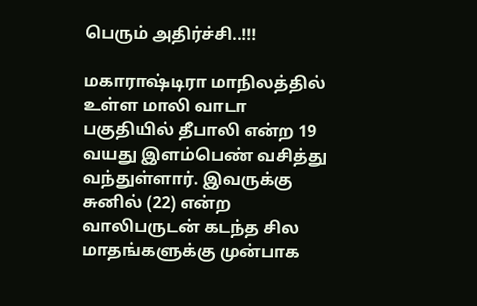பெரும் அதிர்ச்சி..!!!

மகாராஷ்டிரா மாநிலத்தில் உள்ள மாலி வாடா பகுதியில் தீபாலி என்ற 19 வயது இளம்பெண் வசித்து வந்துள்ளார். இவருக்கு சுனில் (22) என்ற வாலிபருடன் கடந்த சில மாதங்களுக்கு முன்பாக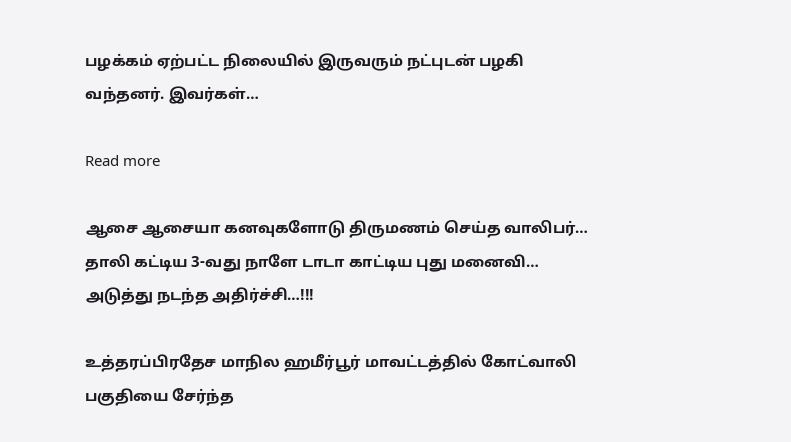பழக்கம் ஏற்பட்ட நிலையில் இருவரும் நட்புடன் பழகி வந்தனர். இவர்கள்…

Read more

ஆசை ஆசையா கனவுகளோடு திருமணம் செய்த வாலிபர்… தாலி கட்டிய 3-வது நாளே டாடா காட்டிய புது மனைவி… அடுத்து நடந்த அதிர்ச்சி…!!!

உத்தரப்பிரதேச மாநில ஹமீர்பூர் மாவட்டத்தில் கோட்வாலி பகுதியை சேர்ந்த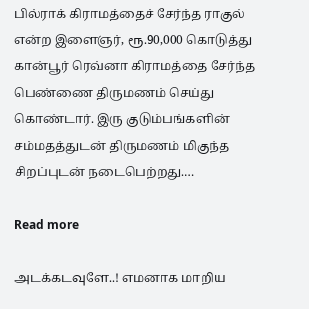பில்ராக் கிராமத்தைச் சேர்ந்த ராகுல் என்ற இளைஞர், ரூ.90,000 கொடுத்து கான்பூர் ரெவ்னா கிராமத்தை சேர்ந்த பெண்ணை திருமணம் செய்து கொண்டார். இரு குடும்பங்களின் சம்மதத்துடன் திருமணம் மிகுந்த சிறப்புடன் நடைபெற்றது.…

Read more

அடக்கடவுளே..! எமனாக மாறிய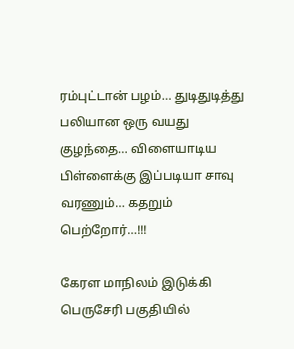ரம்புட்டான் பழம்… துடிதுடித்து பலியான ஒரு வயது குழந்தை… விளையாடிய பிள்ளைக்கு இப்படியா சாவு வரணும்… கதறும் பெற்றோர்…!!!

கேரள மாநிலம் இடுக்கி பெருசேரி பகுதியில்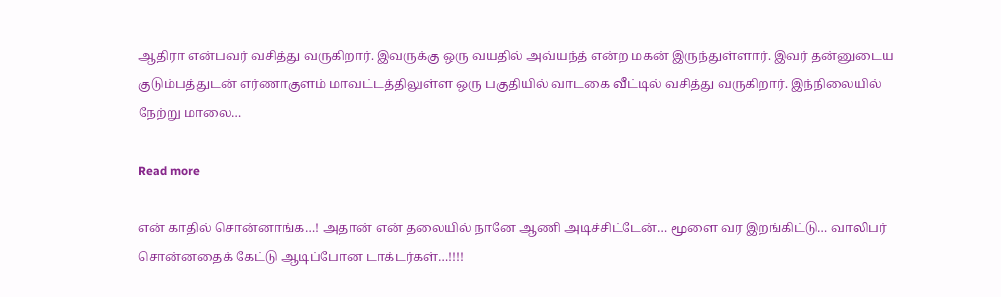ஆதிரா என்பவர் வசித்து வருகிறார். இவருக்கு ஒரு வயதில் அவ்யந்த் என்ற மகன் இருந்துள்ளார். இவர் தன்னுடைய குடும்பத்துடன் எர்ணாகுளம் மாவட்டத்திலுள்ள ஒரு பகுதியில் வாடகை வீட்டில் வசித்து வருகிறார். இந்நிலையில் நேற்று மாலை…

Read more

என் காதில் சொன்னாங்க…! அதான் என் தலையில் நானே ஆணி அடிச்சிட்டேன்… மூளை வர இறங்கிட்டு… வாலிபர் சொன்னதைக் கேட்டு ஆடிப்போன டாக்டர்கள்…!!!!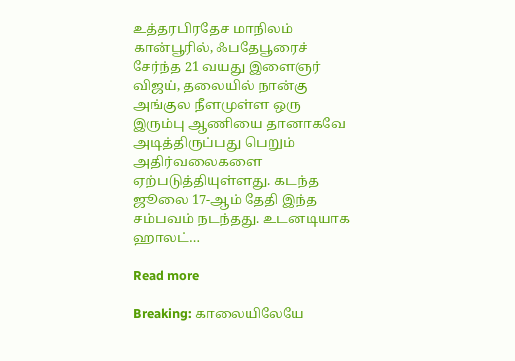உத்தரபிரதேச மாநிலம் கான்பூரில், ஃபதேபூரைச் சேர்ந்த 21 வயது இளைஞர் விஜய், தலையில் நான்கு அங்குல நீளமுள்ள ஒரு இரும்பு ஆணியை தானாகவே அடித்திருப்பது பெறும் அதிர்வலைகளை ஏற்படுத்தியுள்ளது. கடந்த ஜூலை 17-ஆம் தேதி இந்த சம்பவம் நடந்தது. உடனடியாக ஹாலட்…

Read more

Breaking: காலையிலேயே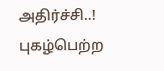அதிர்ச்சி..! புகழ்பெற்ற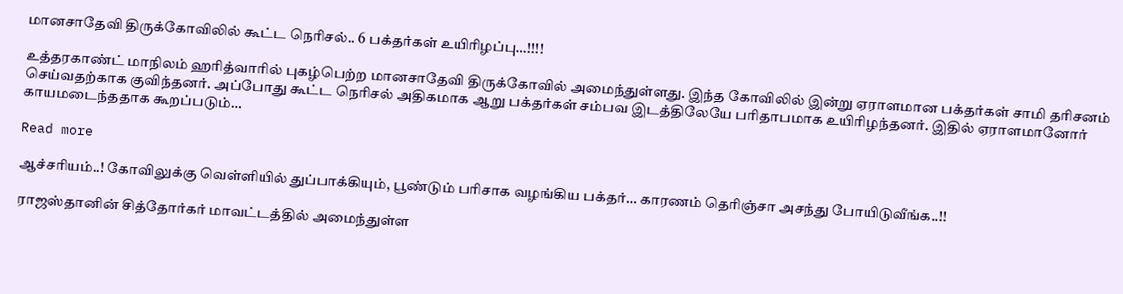மானசாதேவி திருக்கோவிலில் கூட்ட நெரிசல்.. 6 பக்தர்கள் உயிரிழப்பு…!!!!

உத்தரகாண்ட் மாநிலம் ஹரித்வாரில் புகழ்பெற்ற மானசாதேவி திருக்கோவில் அமைந்துள்ளது. இந்த கோவிலில் இன்று ஏராளமான பக்தர்கள் சாமி தரிசனம் செய்வதற்காக குவிந்தனர். அப்போது கூட்ட நெரிசல் அதிகமாக ஆறு பக்தர்கள் சம்பவ இடத்திலேயே பரிதாபமாக உயிரிழந்தனர். இதில் ஏராளமானோர் காயமடைந்ததாக கூறப்படும்…

Read more

ஆச்சரியம்..! கோவிலுக்கு வெள்ளியில் துப்பாக்கியும், பூண்டும் பரிசாக வழங்கிய பக்தர்… காரணம் தெரிஞ்சா அசந்து போயிடுவீங்க..!!

ராஜஸ்தானின் சித்தோர்கர் மாவட்டத்தில் அமைந்துள்ள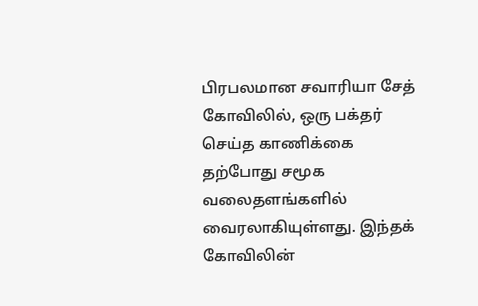பிரபலமான சவாரியா சேத் கோவிலில், ஒரு பக்தர் செய்த காணிக்கை தற்போது சமூக வலைதளங்களில் வைரலாகியுள்ளது. இந்தக் கோவிலின்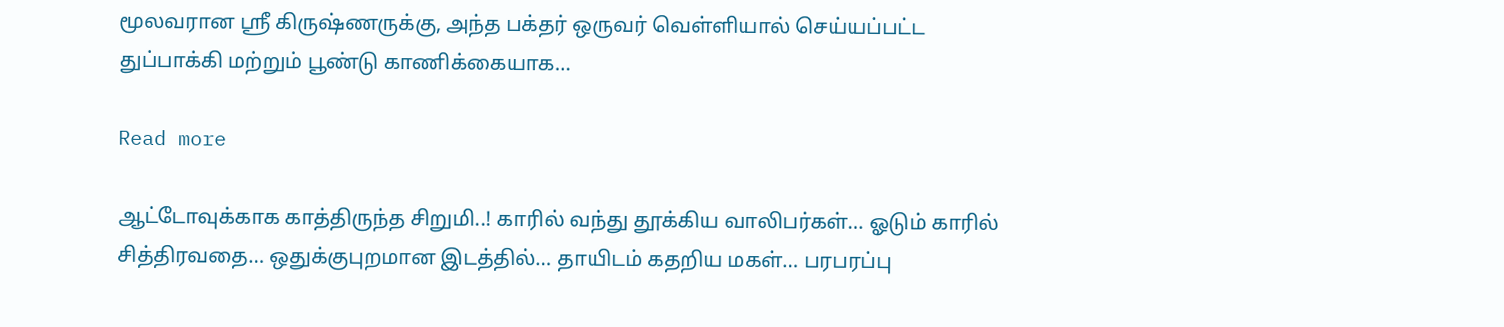மூலவரான ஸ்ரீ கிருஷ்ணருக்கு, அந்த பக்தர் ஒருவர் வெள்ளியால் செய்யப்பட்ட துப்பாக்கி மற்றும் பூண்டு காணிக்கையாக…

Read more

ஆட்டோவுக்காக காத்திருந்த சிறுமி..! காரில் வந்து தூக்கிய வாலிபர்கள்… ஓடும் காரில் சித்திரவதை… ஒதுக்குபுறமான இடத்தில்… தாயிடம் கதறிய மகள்… பரபரப்பு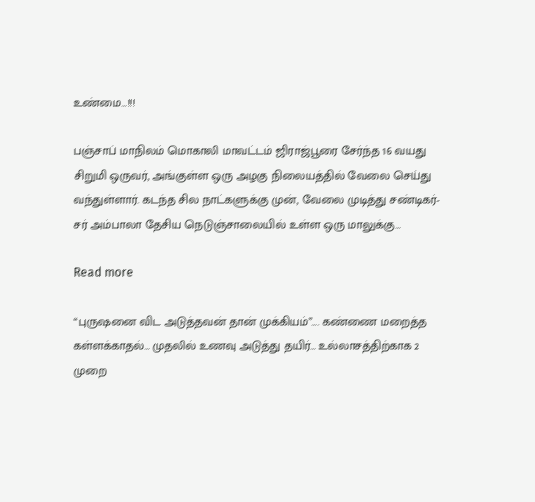உண்மை…!!!

பஞ்சாப் மாநிலம் மொகாலி மாவட்டம் ஜிராஜ்பூரை சேர்ந்த 16 வயது சிறுமி ஒருவர், அங்குள்ள ஒரு அழகு நிலையத்தில் வேலை செய்து வந்துள்ளார். கடந்த சில நாட்களுக்கு முன், வேலை முடித்து சண்டிகர்-சர் அம்பாலா தேசிய நெடுஞ்சாலையில் உள்ள ஒரு மாலுக்கு…

Read more

“புருஷனை விட அடுத்தவன் தான் முக்கியம்”…. கண்ணை மறைத்த கள்ளக்காதல்… முதலில் உணவு அடுத்து தயிர்… உல்லாசத்திற்காக 2 முறை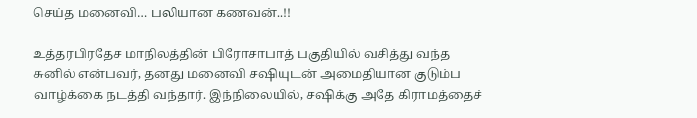செய்த மனைவி… பலியான கணவன்..!!

உத்தரபிரதேச மாநிலத்தின் பிரோசாபாத் பகுதியில் வசித்து வந்த சுனில் என்பவர், தனது மனைவி சஷியுடன் அமைதியான குடும்ப வாழ்க்கை நடத்தி வந்தார். இந்நிலையில், சஷிக்கு அதே கிராமத்தைச்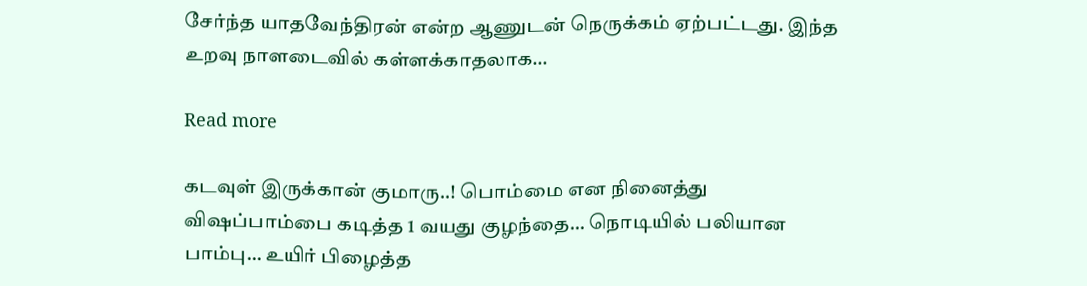சேர்ந்த யாதவேந்திரன் என்ற ஆணுடன் நெருக்கம் ஏற்பட்டது. இந்த உறவு நாளடைவில் கள்ளக்காதலாக…

Read more

கடவுள் இருக்கான் குமாரு..! பொம்மை என நினைத்து விஷப்பாம்பை கடித்த 1 வயது குழந்தை… நொடியில் பலியான பாம்பு… உயிர் பிழைத்த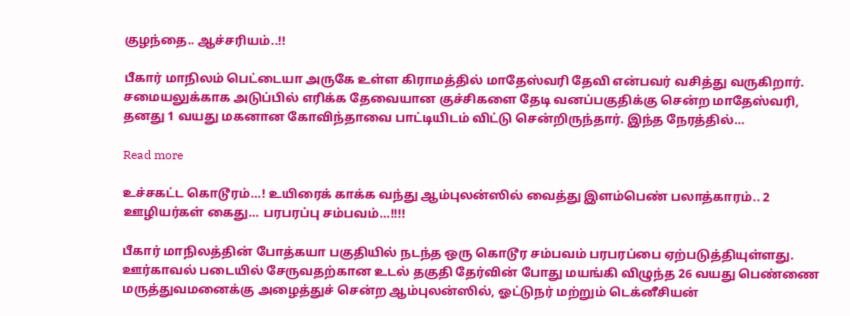குழந்தை.. ஆச்சரியம்..!!

பீகார் மாநிலம் பெட்டையா அருகே உள்ள கிராமத்தில் மாதேஸ்வரி தேவி என்பவர் வசித்து வருகிறார். சமையலுக்காக அடுப்பில் எரிக்க தேவையான குச்சிகளை தேடி வனப்பகுதிக்கு சென்ற மாதேஸ்வரி, தனது 1 வயது மகனான கோவிந்தாவை பாட்டியிடம் விட்டு சென்றிருந்தார். இந்த நேரத்தில்…

Read more

உச்சகட்ட கொடூரம்…! உயிரைக் காக்க வந்து ஆம்புலன்ஸில் வைத்து இளம்பெண் பலாத்காரம்.. 2 ஊழியர்கள் கைது… பரபரப்பு சம்பவம்…!!!!

பீகார் மாநிலத்தின் போத்கயா பகுதியில் நடந்த ஒரு கொடூர சம்பவம் பரபரப்பை ஏற்படுத்தியுள்ளது. ஊர்காவல் படையில் சேருவதற்கான உடல் தகுதி தேர்வின் போது மயங்கி விழுந்த 26 வயது பெண்ணை மருத்துவமனைக்கு அழைத்துச் சென்ற ஆம்புலன்ஸில், ஓட்டுநர் மற்றும் டெக்னீசியன்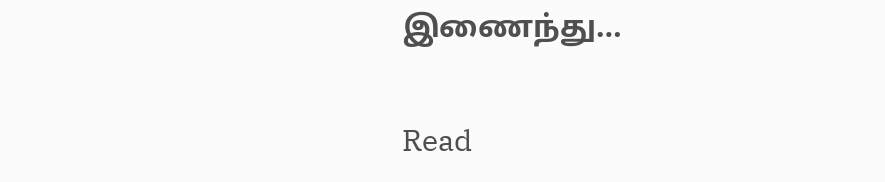இணைந்து…

Read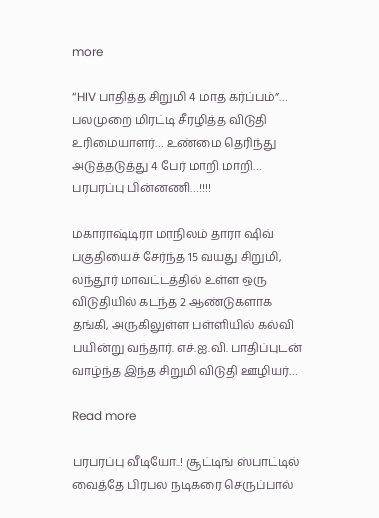more

“HIV பாதித்த சிறுமி 4 மாத கர்ப்பம்”… பலமுறை மிரட்டி சீரழித்த விடுதி உரிமையாளர்… உண்மை தெரிந்து அடுத்தடுத்து 4 பேர் மாறி மாறி… பரபரப்பு பின்னணி…!!!!

மகாராஷ்டிரா மாநிலம் தாரா ஷிவ் பகுதியைச் சேர்ந்த 15 வயது சிறுமி, லந்தூர் மாவட்டத்தில் உள்ள ஒரு விடுதியில் கடந்த 2 ஆண்டுகளாக தங்கி, அருகிலுள்ள பள்ளியில் கல்வி பயின்று வந்தார். எச்.ஐ.வி. பாதிப்புடன் வாழ்ந்த இந்த சிறுமி விடுதி ஊழியர்…

Read more

பரபரப்பு வீடியோ..! சூட்டிங் ஸ்பாட்டில் வைத்தே பிரபல நடிகரை செருப்பால்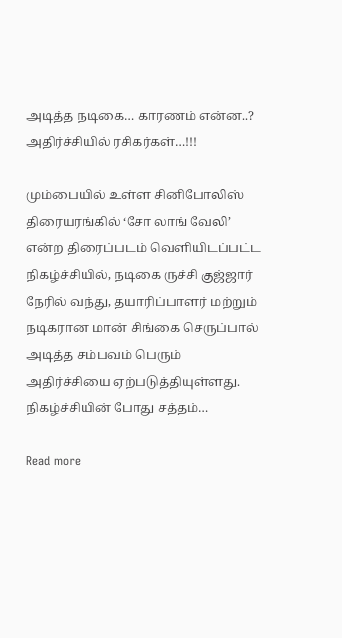அடித்த நடிகை… காரணம் என்ன..? அதிர்ச்சியில் ரசிகர்கள்…!!!

மும்பையில் உள்ள சினிபோலிஸ் திரையரங்கில் ‘சோ லாங் வேலி’ என்ற திரைப்படம் வெளியிடப்பட்ட நிகழ்ச்சியில், நடிகை ருச்சி குஜ்ஜார் நேரில் வந்து, தயாரிப்பாளர் மற்றும் நடிகரான மான் சிங்கை செருப்பால் அடித்த சம்பவம் பெரும் அதிர்ச்சியை ஏற்படுத்தியுள்ளது. நிகழ்ச்சியின் போது சத்தம்…

Read more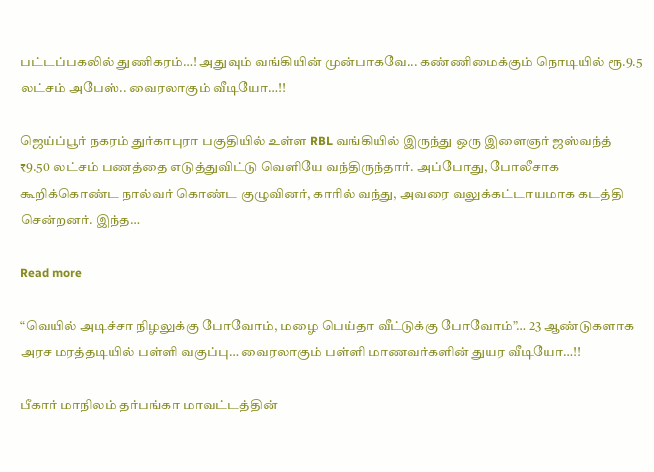பட்டப்பகலில் துணிகரம்…! அதுவும் வங்கியின் முன்பாகவே... கண்ணிமைக்கும் நொடியில் ரூ‌.9.5 லட்சம் அபேஸ்.. வைரலாகும் வீடியோ…!!

ஜெய்ப்பூர் நகரம் துர்காபுரா பகுதியில் உள்ள RBL வங்கியில் இருந்து ஒரு இளைஞர் ஜஸ்வந்த் ₹9.50 லட்சம் பணத்தை எடுத்துவிட்டு வெளியே வந்திருந்தார். அப்போது, போலீசாக கூறிக்கொண்ட நால்வர் கொண்ட குழுவினர், காரில் வந்து, அவரை வலுக்கட்டாயமாக கடத்தி சென்றனர். இந்த…

Read more

“வெயில் அடிச்சா நிழலுக்கு போவோம், மழை பெய்தா வீட்டுக்கு போவோம்”… 23 ஆண்டுகளாக அரச மரத்தடியில் பள்ளி வகுப்பு… வைரலாகும் பள்ளி மாணவர்களின் துயர வீடியோ…!!

பீகார் மாநிலம் தர்பங்கா மாவட்டத்தின்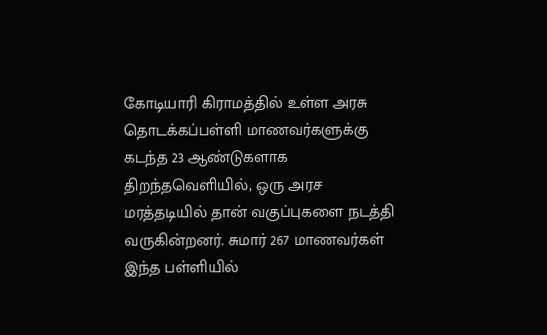கோடியாரி கிராமத்தில் உள்ள அரசு தொடக்கப்பள்ளி மாணவர்களுக்கு கடந்த 23 ஆண்டுகளாக திறந்தவெளியில், ஒரு அரச மரத்தடியில் தான் வகுப்புகளை நடத்தி வருகின்றனர். சுமார் 267 மாணவர்கள் இந்த பள்ளியில்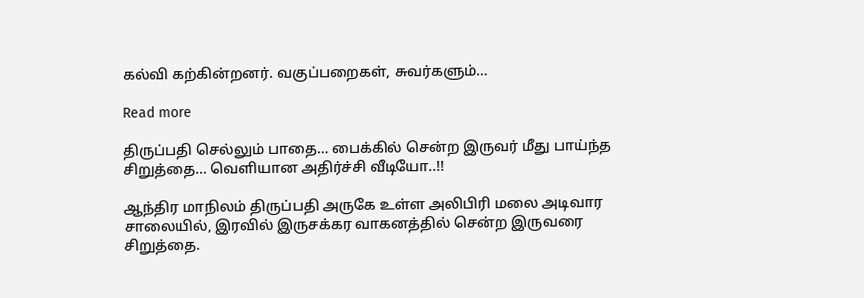கல்வி கற்கின்றனர். வகுப்பறைகள், சுவர்களும்…

Read more

திருப்பதி செல்லும் பாதை… பைக்கில் சென்ற இருவர் மீது பாய்ந்த சிறுத்தை… வெளியான அதிர்ச்சி வீடியோ..!!

ஆந்திர மாநிலம் திருப்பதி அருகே உள்ள அலிபிரி மலை அடிவார சாலையில், இரவில் இருசக்கர வாகனத்தில் சென்ற இருவரை சிறுத்தை.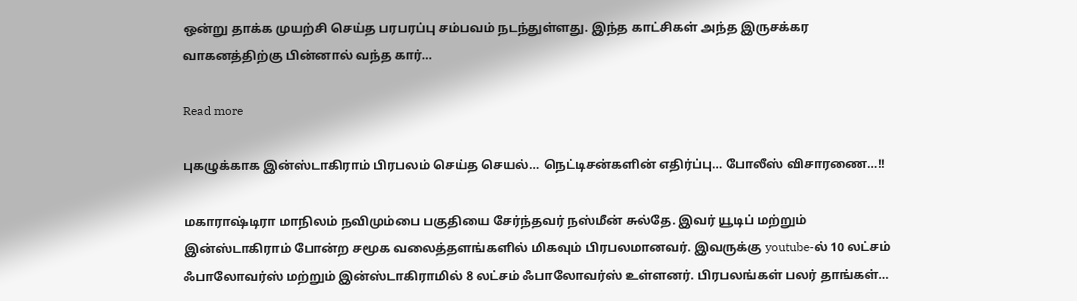ஒன்று தாக்க முயற்சி செய்த பரபரப்பு சம்பவம் நடந்துள்ளது. இந்த காட்சிகள் அந்த இருசக்கர வாகனத்திற்கு பின்னால் வந்த கார்…

Read more

புகழுக்காக இன்ஸ்டாகிராம் பிரபலம் செய்த செயல்… நெட்டிசன்களின் எதிர்ப்பு… போலீஸ் விசாரணை…!!

மகாராஷ்டிரா மாநிலம் நவிமும்பை பகுதியை சேர்ந்தவர் நஸ்மீன் சுல்தே. இவர் யூடிப் மற்றும் இன்ஸ்டாகிராம் போன்ற சமூக வலைத்தளங்களில் மிகவும் பிரபலமானவர். இவருக்கு youtube-ல் 10 லட்சம் ஃபாலோவர்ஸ் மற்றும் இன்ஸ்டாகிராமில் 8 லட்சம் ஃபாலோவர்ஸ் உள்ளனர். பிரபலங்கள் பலர் தாங்கள்…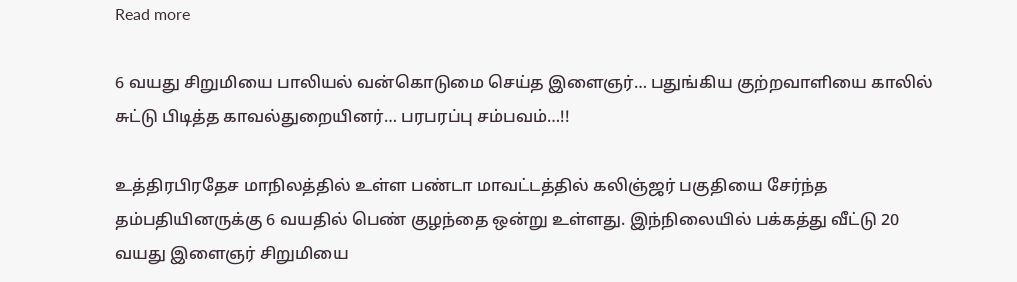Read more

6 வயது சிறுமியை பாலியல் வன்கொடுமை செய்த இளைஞர்… பதுங்கிய குற்றவாளியை காலில் சுட்டு பிடித்த காவல்துறையினர்… பரபரப்பு சம்பவம்…!!

உத்திரபிரதேச மாநிலத்தில் உள்ள பண்டா மாவட்டத்தில் கலிஞ்ஜர் பகுதியை சேர்ந்த தம்பதியினருக்கு 6 வயதில் பெண் குழந்தை ஒன்று உள்ளது. இந்நிலையில் பக்கத்து வீட்டு 20 வயது இளைஞர் சிறுமியை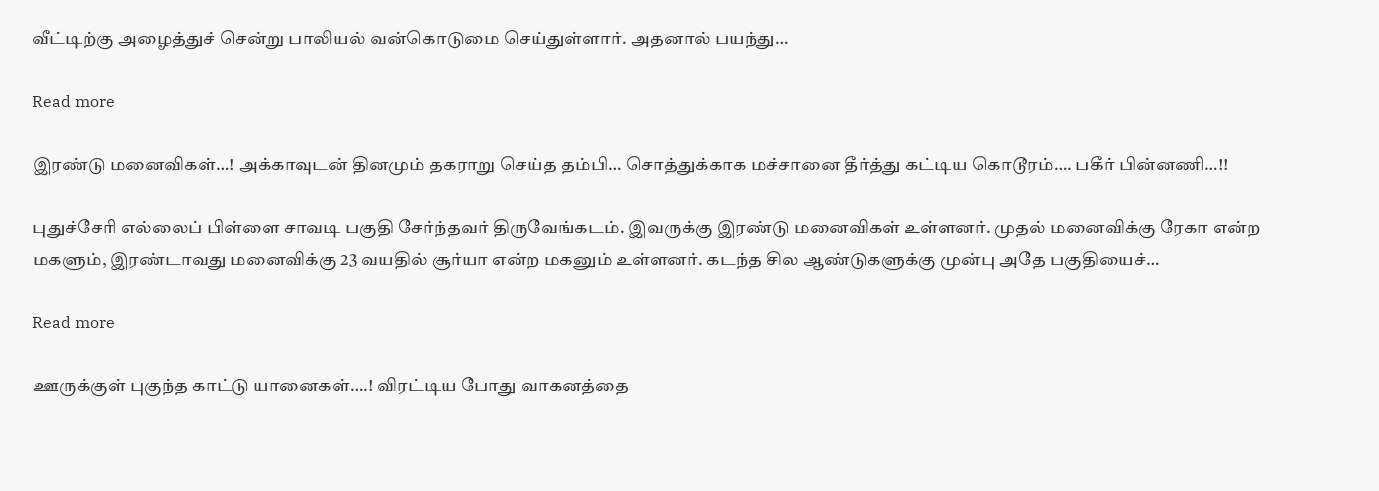வீட்டிற்கு அழைத்துச் சென்று பாலியல் வன்கொடுமை செய்துள்ளார். அதனால் பயந்து…

Read more

இரண்டு மனைவிகள்…! அக்காவுடன் தினமும் தகராறு செய்த தம்பி… சொத்துக்காக மச்சானை தீர்த்து கட்டிய கொடூரம்…. பகீர் பின்னணி…!!

புதுச்சேரி எல்லைப் பிள்ளை சாவடி பகுதி சேர்ந்தவர் திருவேங்கடம். இவருக்கு இரண்டு மனைவிகள் உள்ளனர். முதல் மனைவிக்கு ரேகா என்ற மகளும், இரண்டாவது மனைவிக்கு 23 வயதில் சூர்யா என்ற மகனும் உள்ளனர். கடந்த சில ஆண்டுகளுக்கு முன்பு அதே பகுதியைச்…

Read more

ஊருக்குள் புகுந்த காட்டு யானைகள்….! விரட்டிய போது வாகனத்தை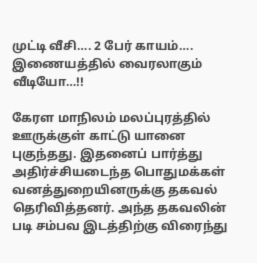முட்டி வீசி…. 2 பேர் காயம்…. இணையத்தில் வைரலாகும் வீடியோ…!!

கேரள மாநிலம் மலப்புரத்தில் ஊருக்குள் காட்டு யானை புகுந்தது. இதனைப் பார்த்து அதிர்ச்சியடைந்த பொதுமக்கள் வனத்துறையினருக்கு தகவல் தெரிவித்தனர். அந்த தகவலின் படி சம்பவ இடத்திற்கு விரைந்து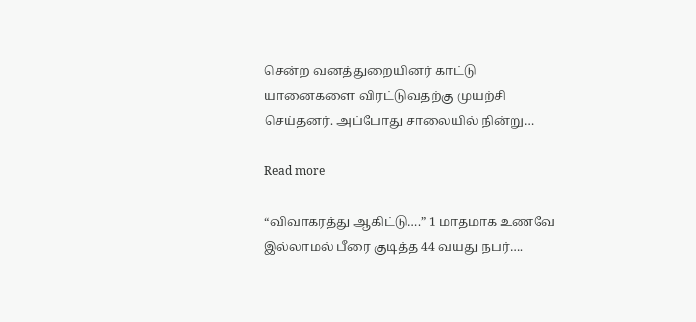சென்ற வனத்துறையினர் காட்டு யானைகளை விரட்டுவதற்கு முயற்சி செய்தனர். அப்போது சாலையில் நின்று…

Read more

“விவாகரத்து ஆகிட்டு….” 1 மாதமாக உணவே இல்லாமல் பீரை குடித்த 44 வயது நபர்….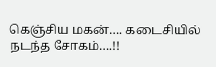கெஞ்சிய மகன்…. கடைசியில் நடந்த சோகம்….!!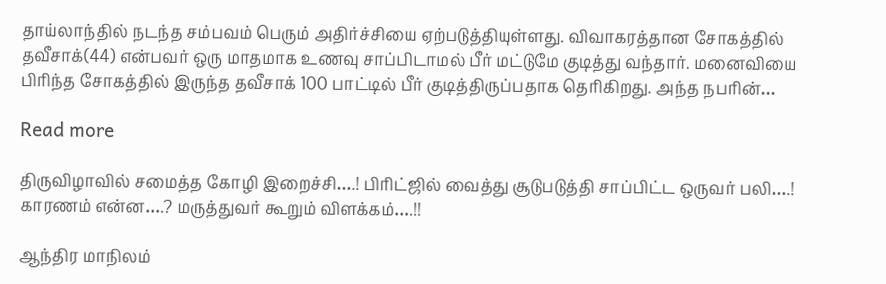தாய்லாந்தில் நடந்த சம்பவம் பெரும் அதிர்ச்சியை ஏற்படுத்தியுள்ளது. விவாகரத்தான சோகத்தில் தவீசாக்(44) என்பவர் ஒரு மாதமாக உணவு சாப்பிடாமல் பீர் மட்டுமே குடித்து வந்தார். மனைவியை பிரிந்த சோகத்தில் இருந்த தவீசாக் 100 பாட்டில் பீர் குடித்திருப்பதாக தெரிகிறது. அந்த நபரின்…

Read more

திருவிழாவில் சமைத்த கோழி இறைச்சி….! பிரிட்ஜில் வைத்து சூடுபடுத்தி சாப்பிட்ட ஒருவர் பலி….! காரணம் என்ன….? மருத்துவர் கூறும் விளக்கம்….!!

ஆந்திர மாநிலம்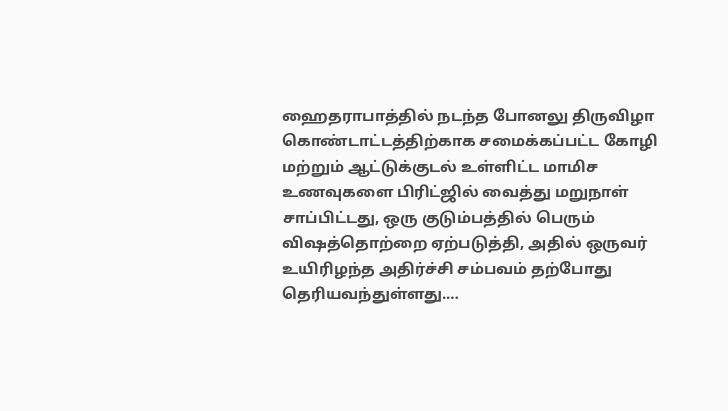ஹைதராபாத்தில் நடந்த போனலு திருவிழா கொண்டாட்டத்திற்காக சமைக்கப்பட்ட கோழி மற்றும் ஆட்டுக்குடல் உள்ளிட்ட மாமிச உணவுகளை பிரிட்ஜில் வைத்து மறுநாள் சாப்பிட்டது, ஒரு குடும்பத்தில் பெரும் விஷத்தொற்றை ஏற்படுத்தி, அதில் ஒருவர் உயிரிழந்த அதிர்ச்சி சம்பவம் தற்போது தெரியவந்துள்ளது.…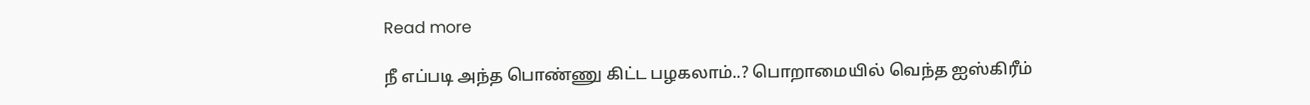Read more

நீ எப்படி அந்த பொண்ணு கிட்ட பழகலாம்..? பொறாமையில் வெந்த ஐஸ்கிரீம்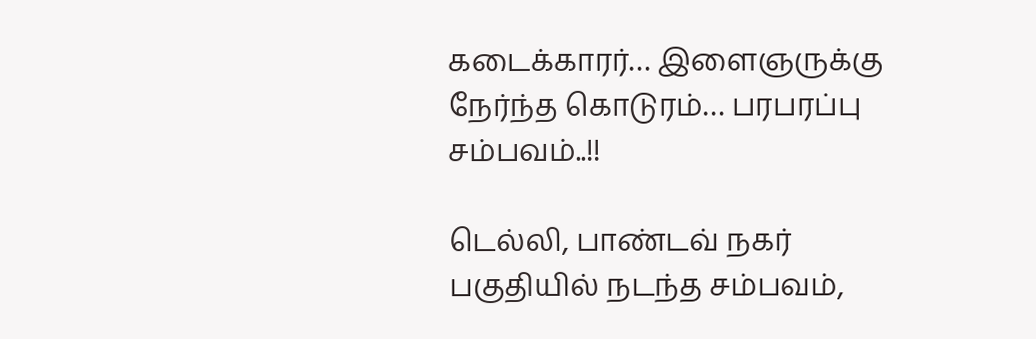கடைக்காரர்… இளைஞருக்கு நேர்ந்த கொடுரம்… பரபரப்பு சம்பவம்..!!

டெல்லி, பாண்டவ் நகர் பகுதியில் நடந்த சம்பவம்,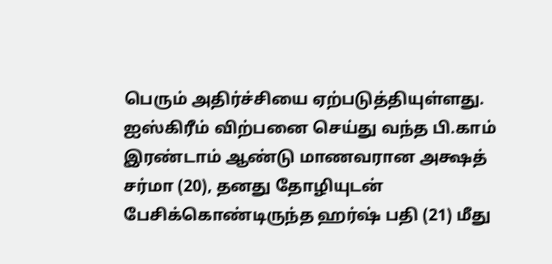பெரும் அதிர்ச்சியை ஏற்படுத்தியுள்ளது. ஐஸ்கிரீம் விற்பனை செய்து வந்த பி.காம் இரண்டாம் ஆண்டு மாணவரான அக்ஷத் சர்மா (20), தனது தோழியுடன் பேசிக்கொண்டிருந்த ஹர்ஷ் பதி (21) மீது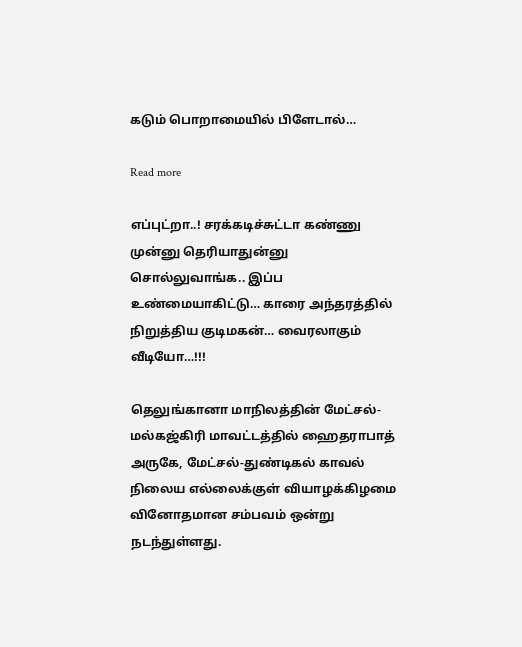கடும் பொறாமையில் பிளேடால்…

Read more

எப்புட்றா..! சரக்கடிச்சுட்டா கண்ணு முன்னு தெரியாதுன்னு சொல்லுவாங்க.. இப்ப உண்மையாகிட்டு… காரை அந்தரத்தில் நிறுத்திய குடிமகன்… வைரலாகும் வீடியோ…!!!

தெலுங்கானா மாநிலத்தின் மேட்சல்-மல்கஜ்கிரி மாவட்டத்தில் ஹைதராபாத் அருகே, மேட்சல்-துண்டிகல் காவல் நிலைய எல்லைக்குள் வியாழக்கிழமை வினோதமான சம்பவம் ஒன்று நடந்துள்ளது.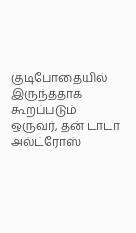குடிபோதையில் இருந்ததாக கூறப்படும் ஒருவர், தன் டாடா அல்ட்ரோஸ்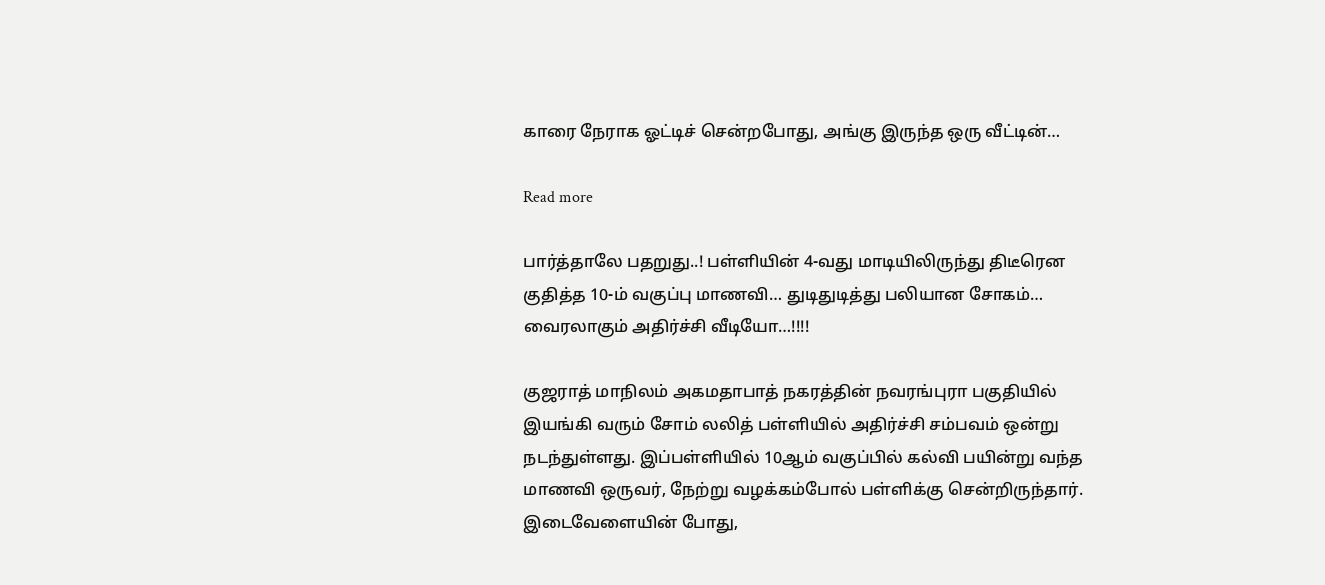காரை நேராக ஓட்டிச் சென்றபோது, அங்கு இருந்த ஒரு வீட்டின்…

Read more

பார்த்தாலே பதறுது..! பள்ளியின் 4-வது மாடியிலிருந்து திடீரென குதித்த 10-ம் வகுப்பு மாணவி… துடிதுடித்து பலியான சோகம்… வைரலாகும் அதிர்ச்சி வீடியோ…!!!!

குஜராத் மாநிலம் அகமதாபாத் நகரத்தின் நவரங்புரா பகுதியில் இயங்கி வரும் சோம் லலித் பள்ளியில் அதிர்ச்சி சம்பவம் ஒன்று நடந்துள்ளது. இப்பள்ளியில் 10ஆம் வகுப்பில் கல்வி பயின்று வந்த மாணவி ஒருவர், நேற்று வழக்கம்போல் பள்ளிக்கு சென்றிருந்தார். இடைவேளையின் போது,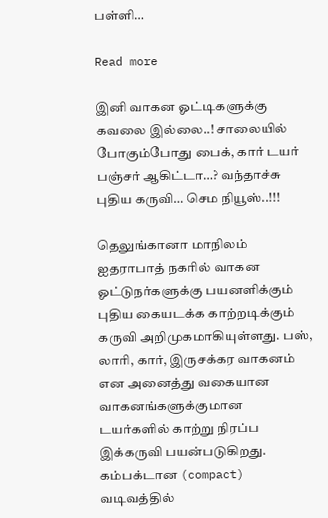பள்ளி…

Read more

இனி வாகன ஓட்டிகளுக்கு கவலை இல்லை..! சாலையில் போகும்போது பைக், கார் டயர் பஞ்சர் ஆகிட்டா…? வந்தாச்சு புதிய கருவி… செம நியூஸ்..!!!

தெலுங்கானா மாநிலம் ஐதராபாத் நகரில் வாகன ஓட்டுநர்களுக்கு பயனளிக்கும் புதிய கையடக்க காற்றடிக்கும் கருவி அறிமுகமாகியுள்ளது. பஸ், லாரி, கார், இருசக்கர வாகனம் என அனைத்து வகையான வாகனங்களுக்குமான டயர்களில் காற்று நிரப்ப இக்கருவி பயன்படுகிறது. கம்பக்டான (compact) வடிவத்தில்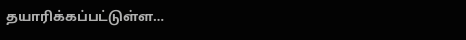தயாரிக்கப்பட்டுள்ள…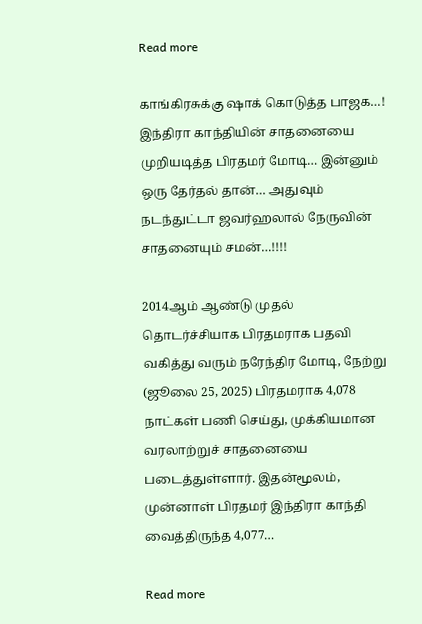Read more

காங்கிரசுக்கு ஷாக் கொடுத்த பாஜக…! இந்திரா காந்தியின் சாதனையை முறியடித்த பிரதமர் மோடி… இன்னும் ஒரு தேர்தல் தான்… அதுவும் நடந்துட்டா ஜவர்ஹலால் நேருவின் சாதனையும் சமன்…!!!!

2014ஆம் ஆண்டு முதல் தொடர்ச்சியாக பிரதமராக பதவி வகித்து வரும் நரேந்திர மோடி, நேற்று  (ஜூலை 25, 2025) பிரதமராக 4,078 நாட்கள் பணி செய்து, முக்கியமான வரலாற்றுச் சாதனையை படைத்துள்ளார். இதன்மூலம், முன்னாள் பிரதமர் இந்திரா காந்தி வைத்திருந்த 4,077…

Read more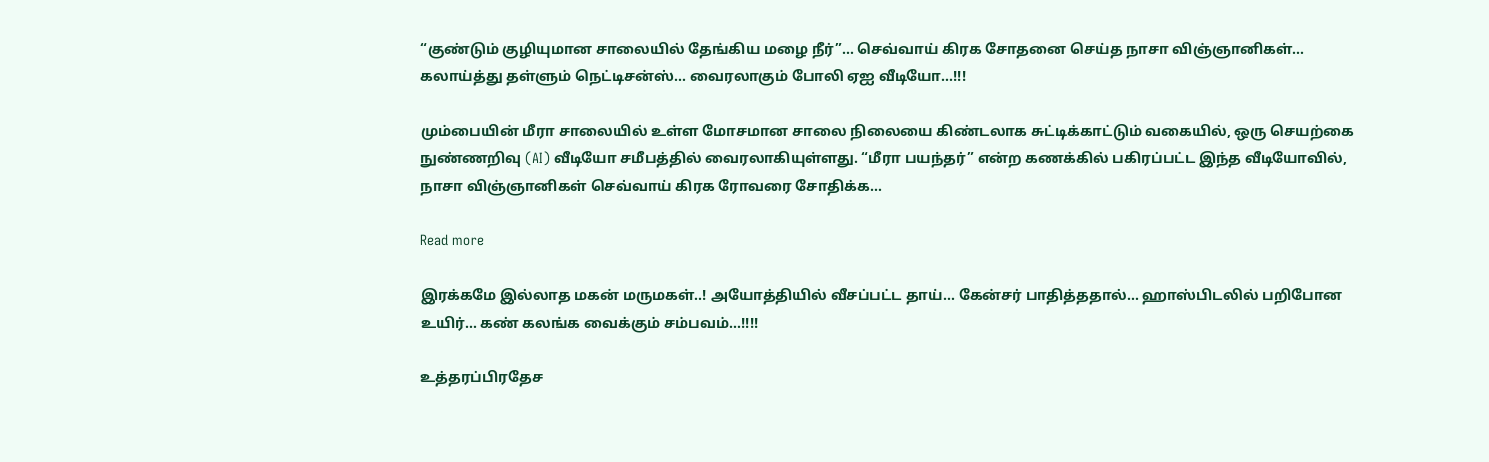“குண்டும் குழியுமான சாலையில் தேங்கிய மழை நீர்”… செவ்வாய் கிரக சோதனை செய்த நாசா விஞ்ஞானிகள்… கலாய்த்து தள்ளும் நெட்டிசன்ஸ்… வைரலாகும் போலி ஏஐ வீடியோ…!!!

மும்பையின் மீரா சாலையில் உள்ள மோசமான சாலை நிலையை கிண்டலாக சுட்டிக்காட்டும் வகையில், ஒரு செயற்கை நுண்ணறிவு (AI) வீடியோ சமீபத்தில் வைரலாகியுள்ளது. “மீரா பயந்தர்” என்ற கணக்கில் பகிரப்பட்ட இந்த வீடியோவில், நாசா விஞ்ஞானிகள் செவ்வாய் கிரக ரோவரை சோதிக்க…

Read more

இரக்கமே இல்லாத மகன் மருமகள்..! அயோத்தியில் வீசப்பட்ட தாய்… கேன்சர் பாதித்ததால்… ஹாஸ்பிடலில் பறிபோன உயிர்… கண் கலங்க வைக்கும் சம்பவம்…!!!!

உத்தரப்பிரதேச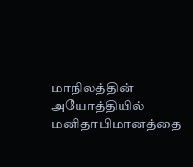மாநிலத்தின் அயோத்தியில் மனிதாபிமானத்தை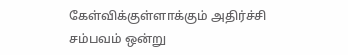கேள்விக்குள்ளாக்கும் அதிர்ச்சி சம்பவம் ஒன்று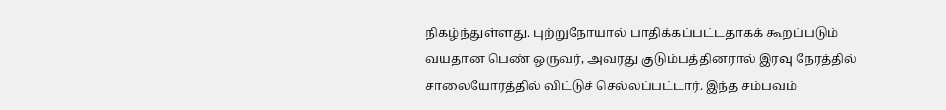நிகழ்ந்துள்ளது. புற்றுநோயால் பாதிக்கப்பட்டதாகக் கூறப்படும் வயதான பெண் ஒருவர், அவரது குடும்பத்தினரால் இரவு நேரத்தில் சாலையோரத்தில் விட்டுச் செல்லப்பட்டார். இந்த சம்பவம்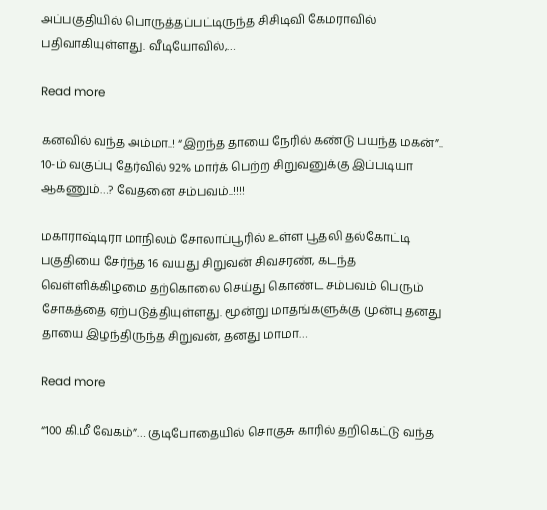அப்பகுதியில் பொருத்தப்பட்டிருந்த சிசிடிவி கேமராவில் பதிவாகியுள்ளது. வீடியோவில்,…

Read more

கனவில் வந்த அம்மா..! “இறந்த தாயை நேரில் கண்டு பயந்த மகன்”.. 10-ம் வகுப்பு தேர்வில் 92% மார்க் பெற்ற சிறுவனுக்கு இப்படியா ஆகணும்…? வேதனை சம்பவம்..!!!!

மகாராஷ்டிரா மாநிலம் சோலாப்பூரில் உள்ள பூதலி தல்கோட்டி பகுதியை சேர்ந்த 16 வயது சிறுவன் சிவசரண், கடந்த வெள்ளிக்கிழமை தற்கொலை செய்து கொண்ட சம்பவம் பெரும் சோகத்தை ஏற்படுத்தியுள்ளது. மூன்று மாதங்களுக்கு முன்பு தனது தாயை இழந்திருந்த சிறுவன், தனது மாமா…

Read more

“100 கி.மீ வேகம்”… குடிபோதையில் சொகுசு காரில் தறிகெட்டு வந்த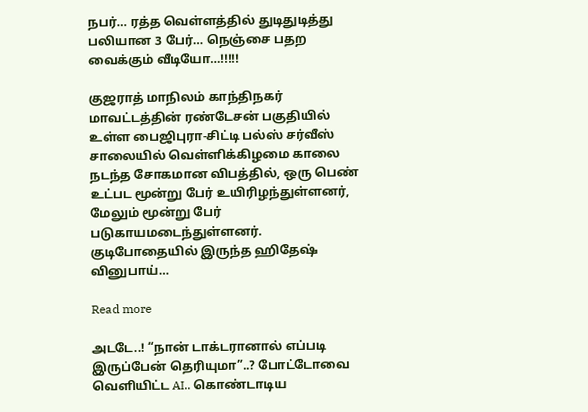நபர்… ரத்த வெள்ளத்தில் துடிதுடித்து பலியான 3 பேர்… நெஞ்சை பதற வைக்கும் வீடியோ…!!!!!

குஜராத் மாநிலம் காந்திநகர் மாவட்டத்தின் ரண்டேசன் பகுதியில் உள்ள பைஜிபுரா-சிட்டி பல்ஸ் சர்வீஸ் சாலையில் வெள்ளிக்கிழமை காலை நடந்த சோகமான விபத்தில், ஒரு பெண் உட்பட மூன்று பேர் உயிரிழந்துள்ளனர், மேலும் மூன்று பேர் படுகாயமடைந்துள்ளனர். குடிபோதையில் இருந்த ஹிதேஷ் வினுபாய்…

Read more

அடடே..! “நான் டாக்டரானால் எப்படி இருப்பேன் தெரியுமா”..? போட்டோவை வெளியிட்ட AI.. கொண்டாடிய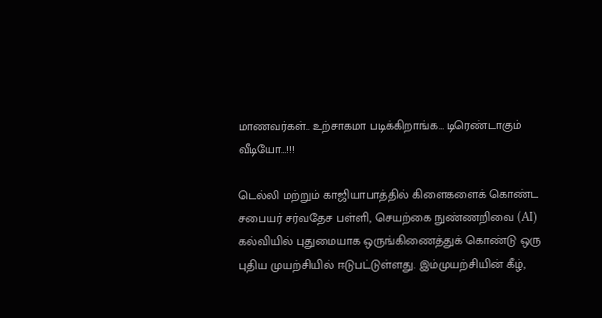மாணவர்கள்.. உற்சாகமா படிக்கிறாங்க… டிரெண்டாகும் வீடியோ…!!!

டெல்லி மற்றும் காஜியாபாத்தில் கிளைகளைக் கொண்ட சபையர் சர்வதேச பள்ளி, செயற்கை நுண்ணறிவை (AI) கல்வியில் புதுமையாக ஒருங்கிணைத்துக் கொண்டு ஒரு புதிய முயற்சியில் ஈடுபட்டுள்ளது. இம்முயற்சியின் கீழ்,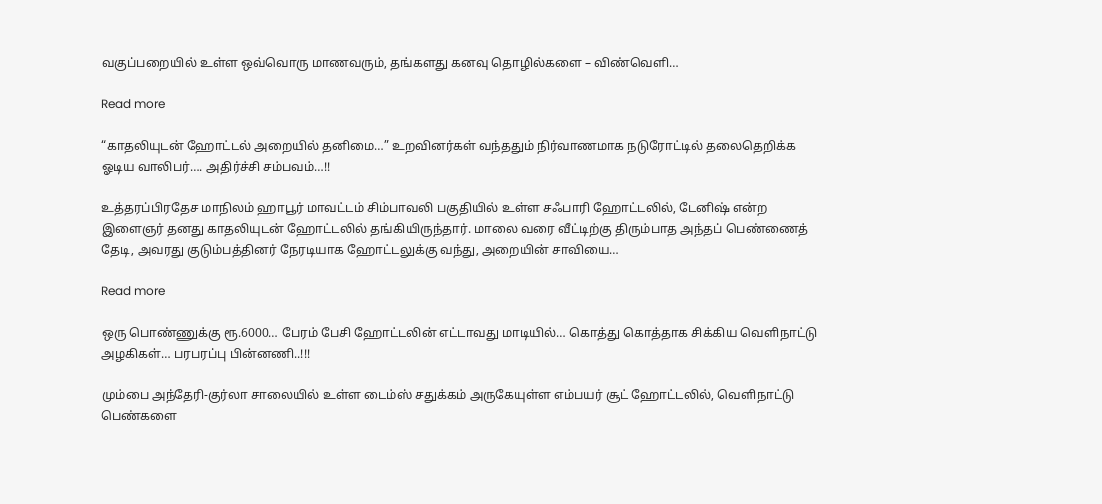வகுப்பறையில் உள்ள ஒவ்வொரு மாணவரும், தங்களது கனவு தொழில்களை – விண்வெளி…

Read more

“காதலியுடன் ஹோட்டல் அறையில் தனிமை…” உறவினர்கள் வந்ததும் நிர்வாணமாக நடுரோட்டில் தலைதெறிக்க ஓடிய வாலிபர்…. அதிர்ச்சி சம்பவம்…!!

உத்தரப்பிரதேச மாநிலம் ஹாபூர் மாவட்டம் சிம்பாவலி பகுதியில் உள்ள சஃபாரி ஹோட்டலில், டேனிஷ் என்ற இளைஞர் தனது காதலியுடன் ஹோட்டலில் தங்கியிருந்தார். மாலை வரை வீட்டிற்கு திரும்பாத அந்தப் பெண்ணைத் தேடி, அவரது குடும்பத்தினர் நேரடியாக ஹோட்டலுக்கு வந்து, அறையின் சாவியை…

Read more

ஒரு பொண்ணுக்கு ரூ.6000… பேரம் பேசி ஹோட்டலின் எட்டாவது மாடியில்… கொத்து கொத்தாக சிக்கிய வெளிநாட்டு அழகிகள்… பரபரப்பு பின்னணி..!!!

மும்பை அந்தேரி-குர்லா சாலையில் உள்ள டைம்ஸ் சதுக்கம் அருகேயுள்ள எம்பயர் சூட் ஹோட்டலில், வெளிநாட்டு பெண்களை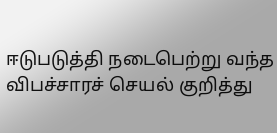ஈடுபடுத்தி நடைபெற்று வந்த விபச்சாரச் செயல் குறித்து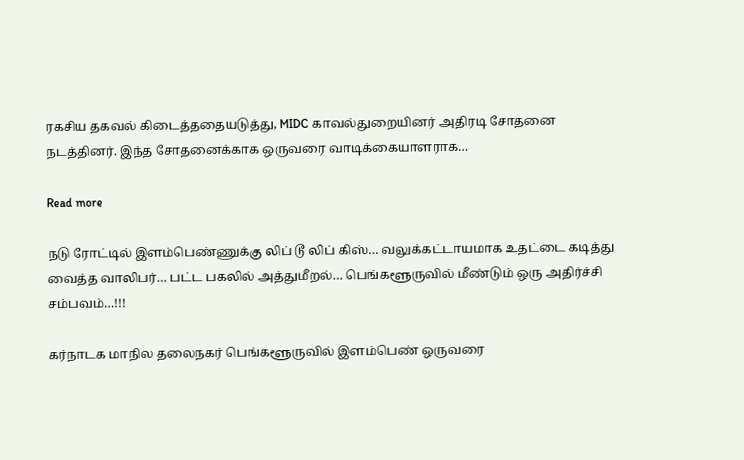ரகசிய தகவல் கிடைத்ததையடுத்து, MIDC காவல்துறையினர் அதிரடி சோதனை நடத்தினர். இந்த சோதனைக்காக ஒருவரை வாடிக்கையாளராக…

Read more

நடு ரோட்டில் இளம்பெண்ணுக்கு லிப் டூ லிப் கிஸ்… வலுக்கட்டாயமாக உதட்டை கடித்து வைத்த வாலிபர்… பட்ட பகலில் அத்துமீறல்… பெங்களூருவில் மீண்டும் ஒரு அதிர்ச்சி சம்பவம்…!!!

கர்நாடக மாநில தலைநகர் பெங்களூருவில் இளம்பெண் ஒருவரை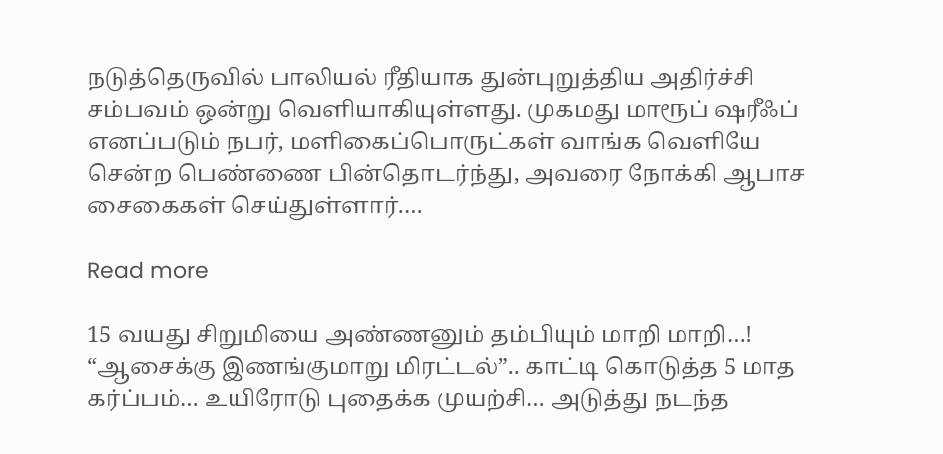நடுத்தெருவில் பாலியல் ரீதியாக துன்புறுத்திய அதிர்ச்சி சம்பவம் ஒன்று வெளியாகியுள்ளது. முகமது மாரூப் ஷரீஃப் எனப்படும் நபர், மளிகைப்பொருட்கள் வாங்க வெளியே சென்ற பெண்ணை பின்தொடர்ந்து, அவரை நோக்கி ஆபாச சைகைகள் செய்துள்ளார்.…

Read more

15 வயது சிறுமியை அண்ணனும் தம்பியும் மாறி மாறி…! “ஆசைக்கு இணங்குமாறு மிரட்டல்”.. காட்டி கொடுத்த 5 மாத கர்ப்பம்… உயிரோடு புதைக்க முயற்சி… அடுத்து நடந்த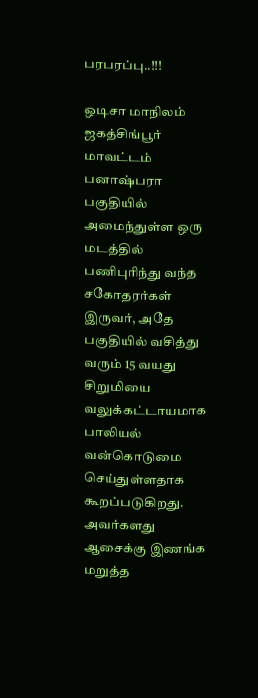பரபரப்பு..!!!

ஒடிசா மாநிலம் ஜகத்சிங்பூர் மாவட்டம் பனாஷ்பரா பகுதியில் அமைந்துள்ள ஒரு மடத்தில் பணிபுரிந்து வந்த சகோதரர்கள் இருவர், அதே பகுதியில் வசித்து வரும் 15 வயது சிறுமியை வலுக்கட்டாயமாக பாலியல் வன்கொடுமை செய்துள்ளதாக கூறப்படுகிறது. அவர்களது ஆசைக்கு இணங்க மறுத்த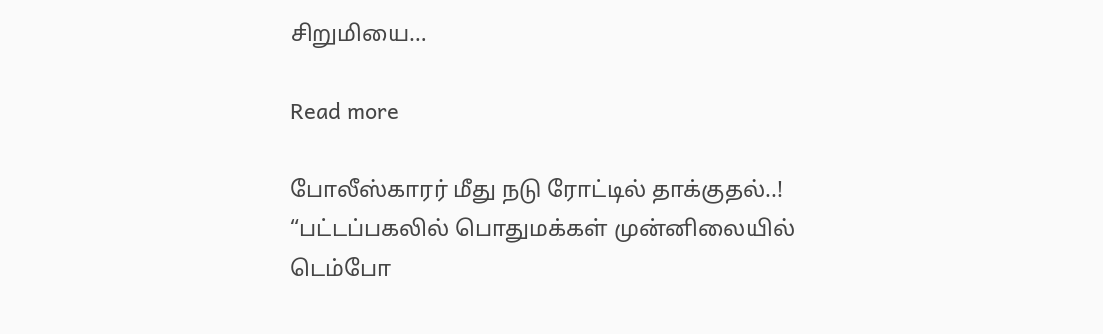சிறுமியை…

Read more

போலீஸ்காரர் மீது நடு ரோட்டில் தாக்குதல்..! “பட்டப்பகலில் பொதுமக்கள் முன்னிலையில் டெம்போ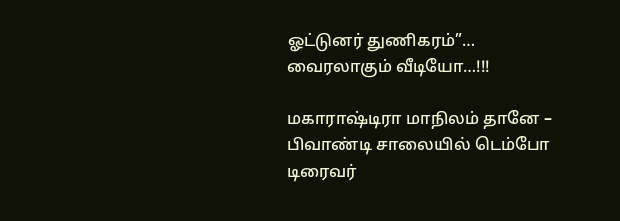ஓட்டுனர் துணிகரம்”… வைரலாகும் வீடியோ…!!!

மகாராஷ்டிரா மாநிலம் தானே – பிவாண்டி சாலையில் டெம்போ டிரைவர்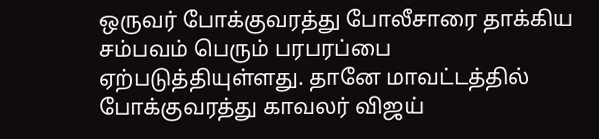ஒருவர் போக்குவரத்து போலீசாரை தாக்கிய சம்பவம் பெரும் பரபரப்பை ஏற்படுத்தியுள்ளது. தானே மாவட்டத்தில் போக்குவரத்து காவலர் விஜய்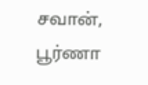சவான், பூர்ணா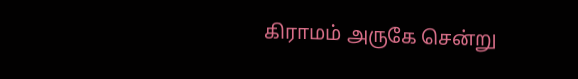கிராமம் அருகே சென்று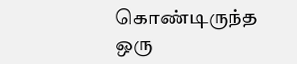கொண்டிருந்த ஒரு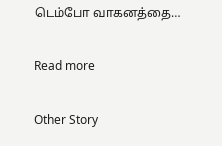டெம்போ வாகனத்தை…

Read more

Other Story